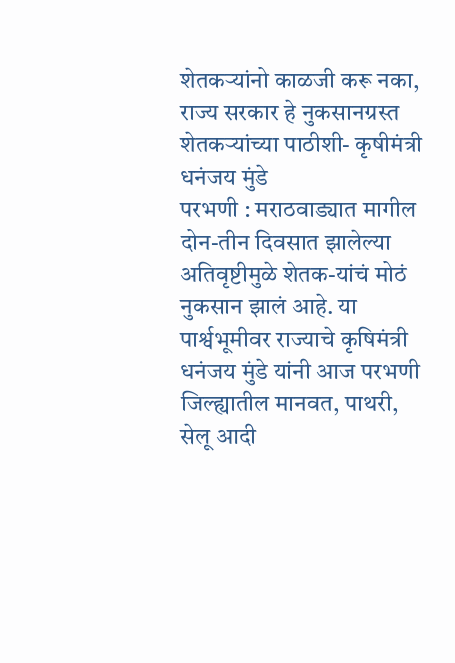शेतकऱ्यांनो काळजी करू नका, राज्य सरकार हे नुकसानग्रस्त शेतकऱ्यांच्या पाठीशी- कृषीमंत्री धनंजय मुंडे
परभणी : मराठवाड्यात मागील दोन-तीन दिवसात झालेल्या अतिवृष्टीमुळे शेतक-यांचं मोठं नुकसान झालं आहे. या पार्श्वभूमीवर राज्याचे कृषिमंत्री धनंजय मुंडे यांनी आज परभणी जिल्ह्यातील मानवत, पाथरी, सेलू आदी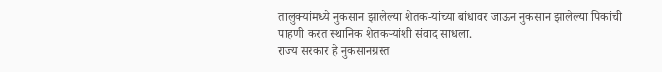तालुक्यांमध्ये नुकसान झालेल्या शेतक-यांच्या बांधावर जाऊन नुकसान झालेल्या पिकांची पाहणी करत स्थानिक शेतकऱ्यांशी संवाद साधला.
राज्य सरकार हे नुकसानग्रस्त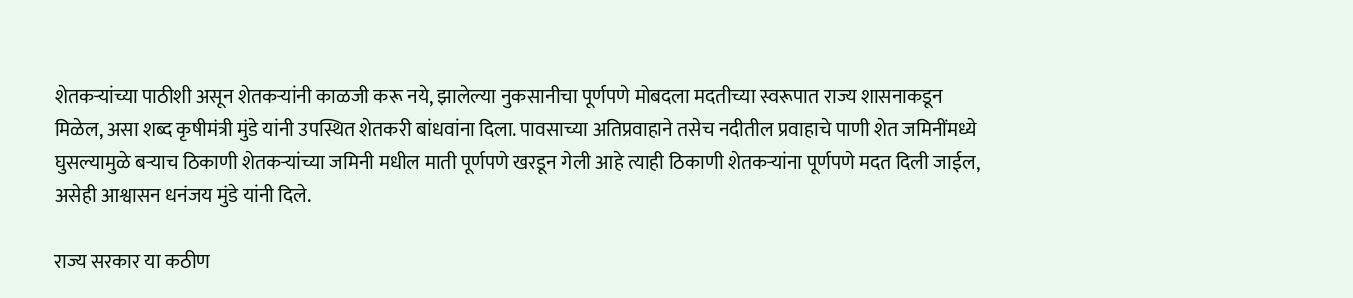शेतकऱ्यांच्या पाठीशी असून शेतकऱ्यांनी काळजी करू नये, झालेल्या नुकसानीचा पूर्णपणे मोबदला मदतीच्या स्वरूपात राज्य शासनाकडून मिळेल, असा शब्द कृषीमंत्री मुंडे यांनी उपस्थित शेतकरी बांधवांना दिला. पावसाच्या अतिप्रवाहाने तसेच नदीतील प्रवाहाचे पाणी शेत जमिनींमध्ये घुसल्यामुळे बऱ्याच ठिकाणी शेतकऱ्यांच्या जमिनी मधील माती पूर्णपणे खरडून गेली आहे त्याही ठिकाणी शेतकऱ्यांना पूर्णपणे मदत दिली जाईल, असेही आश्वासन धनंजय मुंडे यांनी दिले.

राज्य सरकार या कठीण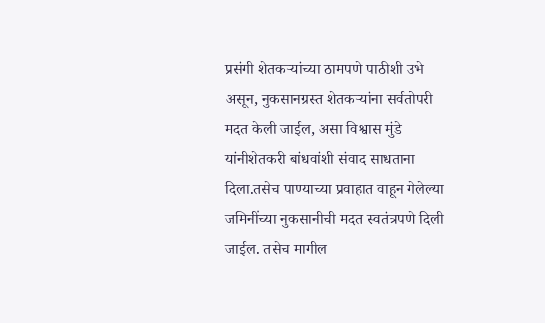प्रसंगी शेतकऱ्यांच्या ठामपणे पाठीशी उभे असून, नुकसानग्रस्त शेतकऱ्यांना सर्वतोपरी मदत केली जाईल, असा विश्वास मुंडे यांनीशेतकरी बांधवांशी संवाद साधताना दिला.तसेच पाण्याच्या प्रवाहात वाहून गेलेल्या जमिनींच्या नुकसानीची मदत स्वतंत्रपणे दिली जाईल. तसेच मागील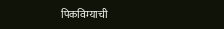पिकविम्याची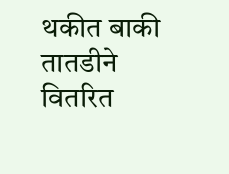थकीत बाकी तातडीने वितरित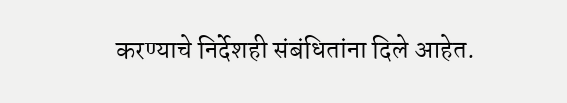करण्याचे निर्देशही संबंधितांना दिले आहेत.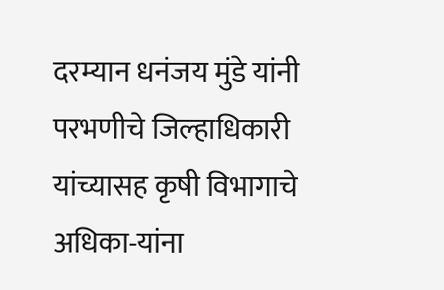दरम्यान धनंजय मुंडे यांनी परभणीचे जिल्हाधिकारी यांच्यासह कृषी विभागाचे अधिका-यांना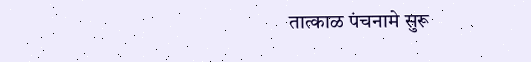तात्काळ पंचनामे सुरू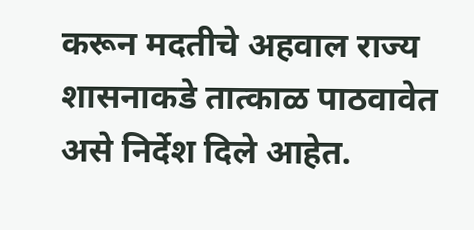करून मदतीचे अहवाल राज्य शासनाकडे तात्काळ पाठवावेत असे निर्देश दिले आहेत.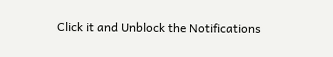Click it and Unblock the Notifications